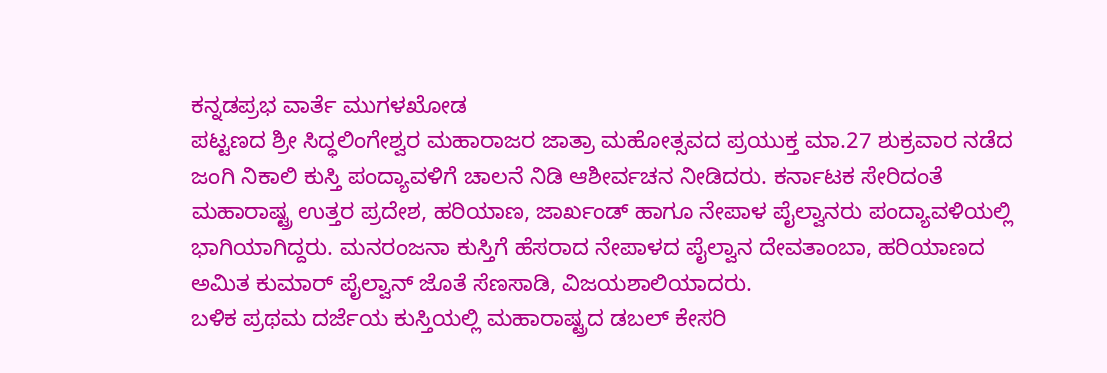ಕನ್ನಡಪ್ರಭ ವಾರ್ತೆ ಮುಗಳಖೋಡ
ಪಟ್ಟಣದ ಶ್ರೀ ಸಿದ್ಧಲಿಂಗೇಶ್ವರ ಮಹಾರಾಜರ ಜಾತ್ರಾ ಮಹೋತ್ಸವದ ಪ್ರಯುಕ್ತ ಮಾ.27 ಶುಕ್ರವಾರ ನಡೆದ ಜಂಗಿ ನಿಕಾಲಿ ಕುಸ್ತಿ ಪಂದ್ಯಾವಳಿಗೆ ಚಾಲನೆ ನಿಡಿ ಆಶೀರ್ವಚನ ನೀಡಿದರು. ಕರ್ನಾಟಕ ಸೇರಿದಂತೆ ಮಹಾರಾಷ್ಟ್ರ ಉತ್ತರ ಪ್ರದೇಶ, ಹರಿಯಾಣ, ಜಾರ್ಖಂಡ್ ಹಾಗೂ ನೇಪಾಳ ಪೈಲ್ವಾನರು ಪಂದ್ಯಾವಳಿಯಲ್ಲಿ ಭಾಗಿಯಾಗಿದ್ದರು. ಮನರಂಜನಾ ಕುಸ್ತಿಗೆ ಹೆಸರಾದ ನೇಪಾಳದ ಪೈಲ್ವಾನ ದೇವತಾಂಬಾ, ಹರಿಯಾಣದ ಅಮಿತ ಕುಮಾರ್ ಪೈಲ್ವಾನ್ ಜೊತೆ ಸೆಣಸಾಡಿ, ವಿಜಯಶಾಲಿಯಾದರು.
ಬಳಿಕ ಪ್ರಥಮ ದರ್ಜೆಯ ಕುಸ್ತಿಯಲ್ಲಿ ಮಹಾರಾಷ್ಟ್ರದ ಡಬಲ್ ಕೇಸರಿ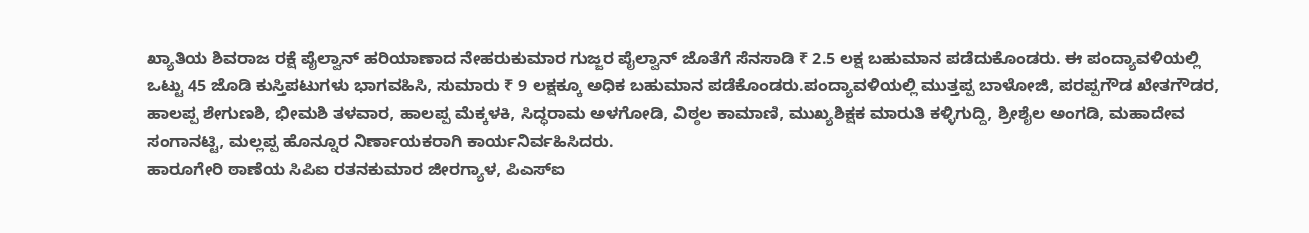ಖ್ಯಾತಿಯ ಶಿವರಾಜ ರಕ್ಷೆ ಪೈಲ್ವಾನ್ ಹರಿಯಾಣಾದ ನೇಹರುಕುಮಾರ ಗುಜ್ಜರ ಪೈಲ್ವಾನ್ ಜೊತೆಗೆ ಸೆನಸಾಡಿ ₹ 2.5 ಲಕ್ಷ ಬಹುಮಾನ ಪಡೆದುಕೊಂಡರು. ಈ ಪಂದ್ಯಾವಳಿಯಲ್ಲಿ ಒಟ್ಟು 45 ಜೊಡಿ ಕುಸ್ತಿಪಟುಗಳು ಭಾಗವಹಿಸಿ, ಸುಮಾರು ₹ 9 ಲಕ್ಷಕ್ಕೂ ಅಧಿಕ ಬಹುಮಾನ ಪಡೆಕೊಂಡರು.ಪಂದ್ಯಾವಳಿಯಲ್ಲಿ ಮುತ್ತಪ್ಪ ಬಾಳೋಜಿ, ಪರಪ್ಪಗೌಡ ಖೇತಗೌಡರ, ಹಾಲಪ್ಪ ಶೇಗುಣಶಿ, ಭೀಮಶಿ ತಳವಾರ, ಹಾಲಪ್ಪ ಮೆಕ್ಕಳಕಿ, ಸಿದ್ಧರಾಮ ಅಳಗೋಡಿ, ವಿಠ್ಠಲ ಕಾಮಾಣಿ, ಮುಖ್ಯಶಿಕ್ಷಕ ಮಾರುತಿ ಕಳ್ಳಿಗುದ್ದಿ, ಶ್ರೀಶೈಲ ಅಂಗಡಿ, ಮಹಾದೇವ ಸಂಗಾನಟ್ಟಿ, ಮಲ್ಲಪ್ಪ ಹೊನ್ನೂರ ನಿರ್ಣಾಯಕರಾಗಿ ಕಾರ್ಯನಿರ್ವಹಿಸಿದರು.
ಹಾರೂಗೇರಿ ಠಾಣೆಯ ಸಿಪಿಐ ರತನಕುಮಾರ ಜೀರಗ್ಯಾಳ, ಪಿಎಸ್ಐ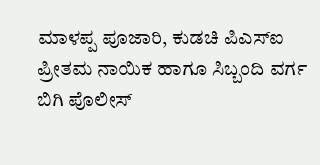ಮಾಳಪ್ಪ ಪೂಜಾರಿ, ಕುಡಚಿ ಪಿಎಸ್ಐ ಪ್ರೀತಮ ನಾಯಿಕ ಹಾಗೂ ಸಿಬ್ಬಂದಿ ವರ್ಗ ಬಿಗಿ ಪೊಲೀಸ್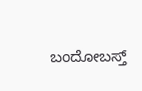ಬಂದೋಬಸ್ತ್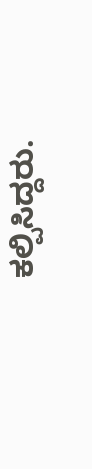ಕಲ್ಪಿಸಿದ್ದರು.